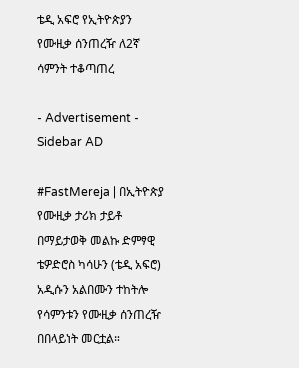ቴዲ አፍሮ የኢትዮጵያን የሙዚቃ ሰንጠረዥ ለ2ኛ ሳምንት ተቆጣጠረ

- Advertisement -
Sidebar AD

#FastMereja | በኢትዮጵያ የሙዚቃ ታሪክ ታይቶ በማይታወቅ መልኩ ድምፃዊ ቴዎድሮስ ካሳሁን (ቴዲ አፍሮ) አዲሱን አልበሙን ተከትሎ የሳምንቱን የሙዚቃ ሰንጠረዥ በበላይነት መርቷል።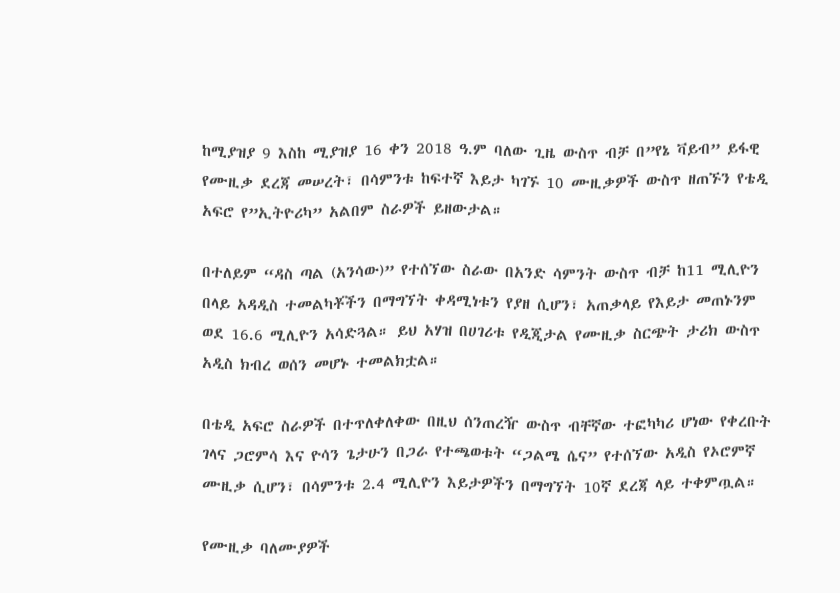ከሚያዝያ 9 እስከ ሚያዝያ 16 ቀን 2018 ዓ.ም ባለው ጊዜ ውስጥ ብቻ በ”የኔ ቫይብ” ይፋዊ የሙዚቃ ደረጃ መሠረት፣ በሳምንቱ ከፍተኛ እይታ ካገኙ 10 ሙዚቃዎች ውስጥ ዘጠኙን የቴዲ አፍሮ የ”ኢትዮሪካ” አልበም ስራዎች ይዘውታል።

በተለይም “ዳስ ጣል (አንሳው)” የተሰኘው ስራው በአንድ ሳምንት ውስጥ ብቻ ከ11 ሚሊዮን በላይ አዳዲስ ተመልካቾችን በማግኘት ቀዳሚነቱን የያዘ ሲሆን፣ አጠቃላይ የእይታ መጠኑንም ወደ 16.6 ሚሊዮን አሳድጓል። ይህ አሃዝ በሀገሪቱ የዲጂታል የሙዚቃ ስርጭት ታሪክ ውስጥ አዲስ ክብረ ወሰን መሆኑ ተመልክቷል።

በቴዲ አፍሮ ስራዎች በተጥለቀለቀው በዚህ ሰንጠረዥ ውስጥ ብቸኛው ተፎካካሪ ሆነው የቀረቡት ገላና ጋሮምሳ እና ዮሳን ጌታሁን በጋራ የተጫወቱት “ጋልሜ ሴና” የተሰኘው አዲስ የኦሮምኛ ሙዚቃ ሲሆን፣ በሳምንቱ 2.4 ሚሊዮን እይታዎችን በማግኘት 10ኛ ደረጃ ላይ ተቀምጧል።

የሙዚቃ ባለሙያዎች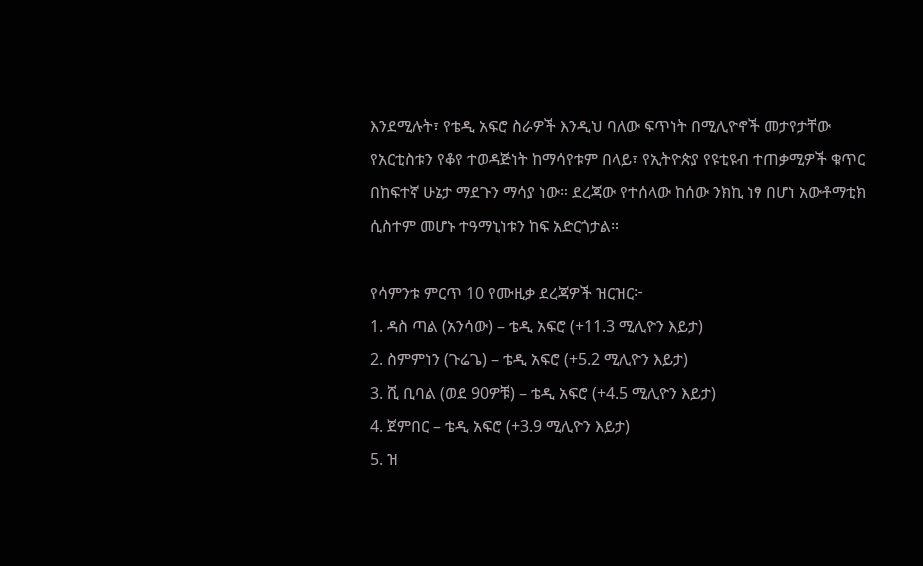እንደሚሉት፣ የቴዲ አፍሮ ስራዎች እንዲህ ባለው ፍጥነት በሚሊዮኖች መታየታቸው የአርቲስቱን የቆየ ተወዳጅነት ከማሳየቱም በላይ፣ የኢትዮጵያ የዩቲዩብ ተጠቃሚዎች ቁጥር በከፍተኛ ሁኔታ ማደጉን ማሳያ ነው። ደረጃው የተሰላው ከሰው ንክኪ ነፃ በሆነ አውቶማቲክ ሲስተም መሆኑ ተዓማኒነቱን ከፍ አድርጎታል።

የሳምንቱ ምርጥ 10 የሙዚቃ ደረጃዎች ዝርዝር፦
1. ዳስ ጣል (አንሳው) – ቴዲ አፍሮ (+11.3 ሚሊዮን እይታ)
2. ስምምነን (ጉሬጌ) – ቴዲ አፍሮ (+5.2 ሚሊዮን እይታ)
3. ሺ ቢባል (ወደ 90ዎቹ) – ቴዲ አፍሮ (+4.5 ሚሊዮን እይታ)
4. ጀምበር – ቴዲ አፍሮ (+3.9 ሚሊዮን እይታ)
5. ዝ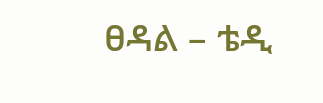ፀዳል – ቴዲ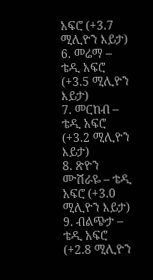አፍሮ (+3.7 ሚሊዮን እይታ)
6. መሬማ – ቴዲ አፍሮ (+3.5 ሚሊዮን እይታ)
7. መርከብ – ቴዲ አፍሮ (+3.2 ሚሊዮን እይታ)
8. ጽዮን ሙሽራዬ – ቴዲ አፍሮ (+3.0 ሚሊዮን እይታ)
9. ብልጭታ – ቴዲ አፍሮ (+2.8 ሚሊዮን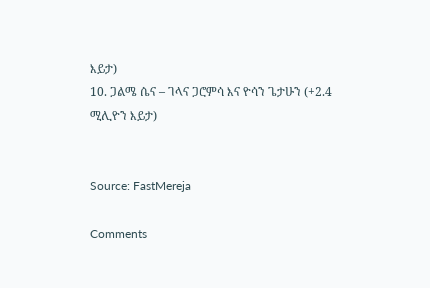እይታ)
10. ጋልሜ ሴና – ገላና ጋሮምሳ እና ዮሳን ጌታሁን (+2.4 ሚሊዮን እይታ)


Source: FastMereja

Comments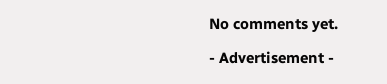No comments yet.

- Advertisement -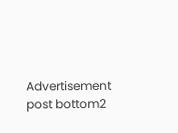Advertisement post bottom2